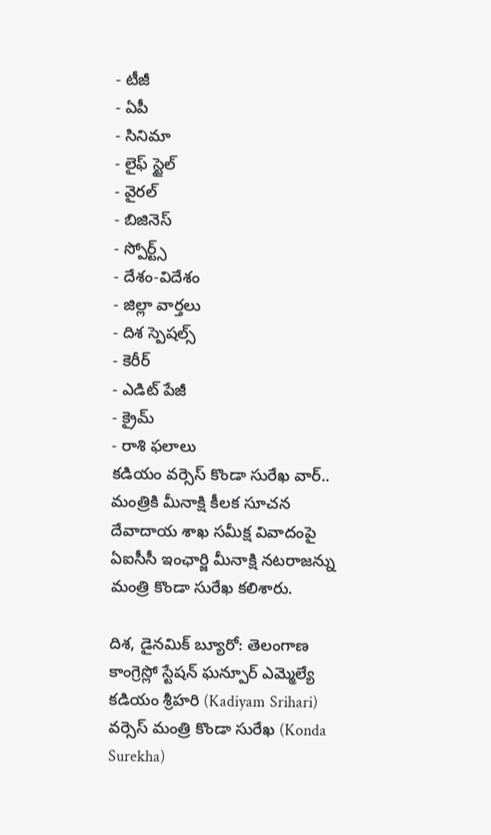- టీజీ
- ఏపీ
- సినిమా
- లైఫ్ స్టైల్
- వైరల్
- బిజినెస్
- స్పోర్ట్స్
- దేశం-విదేశం
- జిల్లా వార్తలు
- దిశ స్పెషల్స్
- కెరీర్
- ఎడిట్ పేజీ
- క్రైమ్
- రాశి ఫలాలు
కడియం వర్సెస్ కొండా సురేఖ వార్.. మంత్రికి మీనాక్షి కీలక సూచన
దేవాదాయ శాఖ సమీక్ష వివాదంపై ఏఐసీసీ ఇంఛార్జి మీనాక్షి నటరాజన్ను మంత్రి కొండా సురేఖ కలిశారు.

దిశ, డైనమిక్ బ్యూరో: తెలంగాణ కాంగ్రెస్లో స్టేషన్ ఘన్పూర్ ఎమ్మెల్యే కడియం శ్రీహరి (Kadiyam Srihari) వర్సెస్ మంత్రి కొండా సురేఖ (Konda Surekha)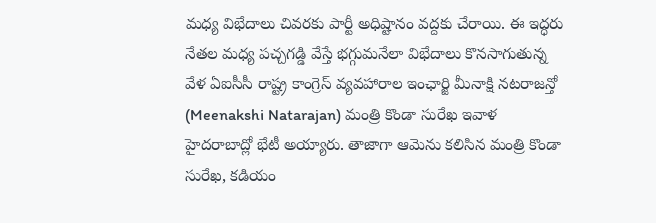మధ్య విభేదాలు చివరకు పార్టీ అధిష్టానం వద్దకు చేరాయి. ఈ ఇద్ధరు నేతల మధ్య పచ్చగడ్డి వేస్తే భగ్గుమనేలా విభేదాలు కొనసాగుతున్న వేళ ఏఐసీసీ రాష్ట్ర కాంగ్రెస్ వ్యవహారాల ఇంఛార్జి మీనాక్షి నటరాజన్తో (Meenakshi Natarajan) మంత్రి కొండా సురేఖ ఇవాళ హైదరాబాద్లో భేటీ అయ్యారు. తాజాగా ఆమెను కలిసిన మంత్రి కొండా సురేఖ, కడియం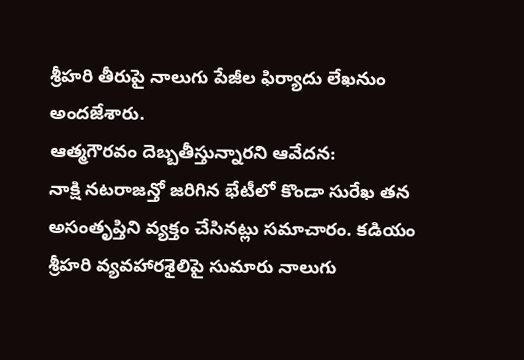శ్రీహరి తీరుపై నాలుగు పేజీల ఫిర్యాదు లేఖనుం అందజేశారు.
ఆత్మగౌరవం దెబ్బతీస్తున్నారని ఆవేదన:
నాక్షి నటరాజన్తో జరిగిన భేటీలో కొండా సురేఖ తన అసంతృప్తిని వ్యక్తం చేసినట్లు సమాచారం. కడియం శ్రీహరి వ్యవహారశైలిపై సుమారు నాలుగు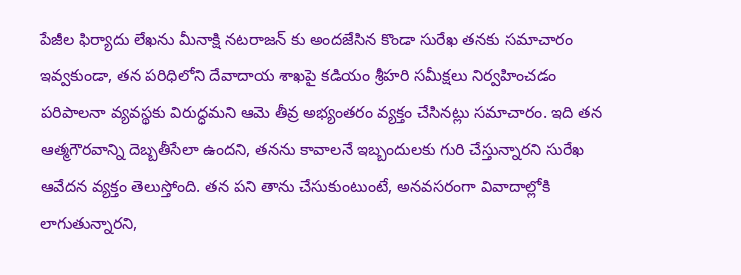పేజీల ఫిర్యాదు లేఖను మీనాక్షి నటరాజన్ కు అందజేసిన కొండా సురేఖ తనకు సమాచారం ఇవ్వకుండా, తన పరిధిలోని దేవాదాయ శాఖపై కడియం శ్రీహరి సమీక్షలు నిర్వహించడం పరిపాలనా వ్యవస్థకు విరుద్ధమని ఆమె తీవ్ర అభ్యంతరం వ్యక్తం చేసినట్లు సమాచారం. ఇది తన ఆత్మగౌరవాన్ని దెబ్బతీసేలా ఉందని, తనను కావాలనే ఇబ్బందులకు గురి చేస్తున్నారని సురేఖ ఆవేదన వ్యక్తం తెలుస్తోంది. తన పని తాను చేసుకుంటుంటే, అనవసరంగా వివాదాల్లోకి లాగుతున్నారని,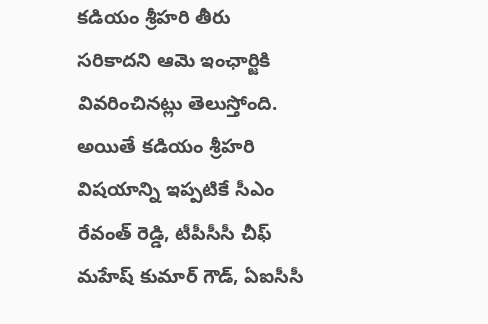కడియం శ్రీహరి తీరు సరికాదని ఆమె ఇంఛార్జికి వివరించినట్లు తెలుస్తోంది. అయితే కడియం శ్రీహరి విషయాన్ని ఇప్పటికే సీఎం రేవంత్ రెడ్డి, టీపీసీసీ చీఫ్ మహేష్ కుమార్ గౌడ్, ఏఐసీసీ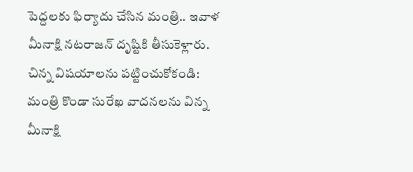పెద్దలకు ఫిర్యాదు చేసిన మంత్రి.. ఇవాళ మీనాక్షి నటరాజన్ దృష్టికి తీసుకెళ్లారు.
చిన్న విషయాలను పట్టించుకోకండి:
మంత్రి కొండా సురేఖ వాదనలను విన్న మీనాక్షి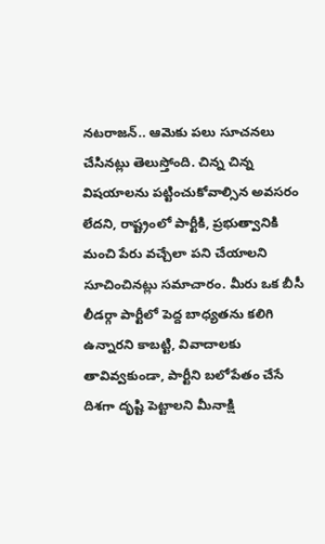నటరాజన్.. ఆమెకు పలు సూచనలు చేసినట్లు తెలుస్తోంది. చిన్న చిన్న విషయాలను పట్టించుకోవాల్సిన అవసరం లేదని, రాష్ట్రంలో పార్టీకి, ప్రభుత్వానికి మంచి పేరు వచ్చేలా పని చేయాలని సూచించినట్లు సమాచారం. మీరు ఒక బీసీ లీడర్గా పార్టీలో పెద్ద బాధ్యతను కలిగి ఉన్నారని కాబట్టి, వివాదాలకు తావివ్వకుండా, పార్టీని బలోపేతం చేసే దిశగా దృష్టి పెట్టాలని మీనాక్షి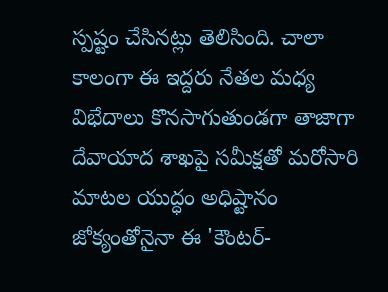స్పష్టం చేసినట్లు తెలిసింది. చాలా కాలంగా ఈ ఇద్దరు నేతల మధ్య విభేదాలు కొనసాగుతుండగా తాజాగా దేవాయాద శాఖపై సమీక్షతో మరోసారి మాటల యుద్ధం అధిష్టానం జోక్యంతోనైనా ఈ 'కౌంటర్-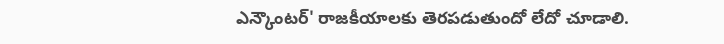ఎన్కౌంటర్' రాజకీయాలకు తెరపడుతుందో లేదో చూడాలి.